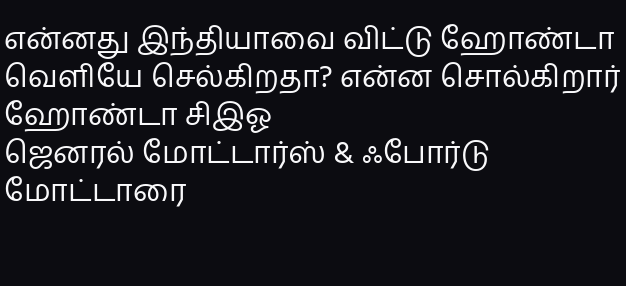என்னது இந்தியாவை விட்டு ஹோண்டா வெளியே செல்கிறதா? என்ன சொல்கிறார் ஹோண்டா சிஇஓ
ஜெனரல் மோட்டார்ஸ் & ஃபோர்டு மோட்டாரை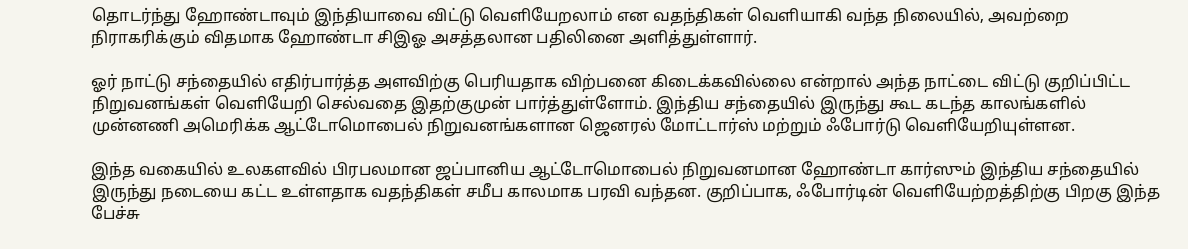தொடர்ந்து ஹோண்டாவும் இந்தியாவை விட்டு வெளியேறலாம் என வதந்திகள் வெளியாகி வந்த நிலையில், அவற்றை நிராகரிக்கும் விதமாக ஹோண்டா சிஇஓ அசத்தலான பதிலினை அளித்துள்ளார்.

ஓர் நாட்டு சந்தையில் எதிர்பார்த்த அளவிற்கு பெரியதாக விற்பனை கிடைக்கவில்லை என்றால் அந்த நாட்டை விட்டு குறிப்பிட்ட நிறுவனங்கள் வெளியேறி செல்வதை இதற்குமுன் பார்த்துள்ளோம். இந்திய சந்தையில் இருந்து கூட கடந்த காலங்களில் முன்னணி அமெரிக்க ஆட்டோமொபைல் நிறுவனங்களான ஜெனரல் மோட்டார்ஸ் மற்றும் ஃபோர்டு வெளியேறியுள்ளன.

இந்த வகையில் உலகளவில் பிரபலமான ஜப்பானிய ஆட்டோமொபைல் நிறுவனமான ஹோண்டா கார்ஸும் இந்திய சந்தையில் இருந்து நடையை கட்ட உள்ளதாக வதந்திகள் சமீப காலமாக பரவி வந்தன. குறிப்பாக, ஃபோர்டின் வெளியேற்றத்திற்கு பிறகு இந்த பேச்சு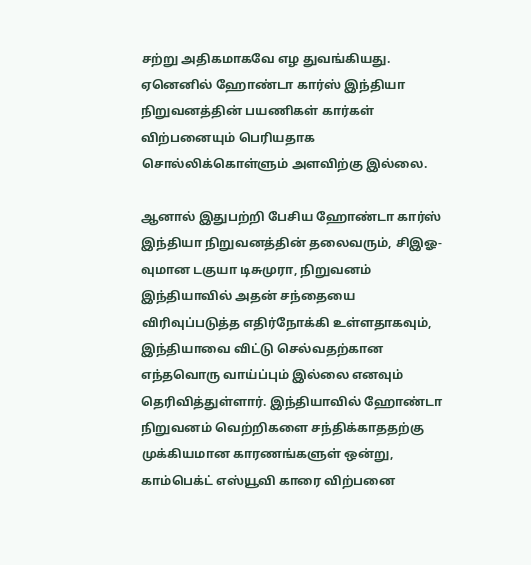சற்று அதிகமாகவே எழ துவங்கியது. ஏனெனில் ஹோண்டா கார்ஸ் இந்தியா நிறுவனத்தின் பயணிகள் கார்கள் விற்பனையும் பெரியதாக சொல்லிக்கொள்ளும் அளவிற்கு இல்லை.

ஆனால் இதுபற்றி பேசிய ஹோண்டா கார்ஸ் இந்தியா நிறுவனத்தின் தலைவரும், சிஇஓ-வுமான டகுயா டிசுமுரா, நிறுவனம் இந்தியாவில் அதன் சந்தையை விரிவுப்படுத்த எதிர்நோக்கி உள்ளதாகவும், இந்தியாவை விட்டு செல்வதற்கான எந்தவொரு வாய்ப்பும் இல்லை எனவும் தெரிவித்துள்ளார். இந்தியாவில் ஹோண்டா நிறுவனம் வெற்றிகளை சந்திக்காததற்கு முக்கியமான காரணங்களுள் ஒன்று, காம்பெக்ட் எஸ்யூவி காரை விற்பனை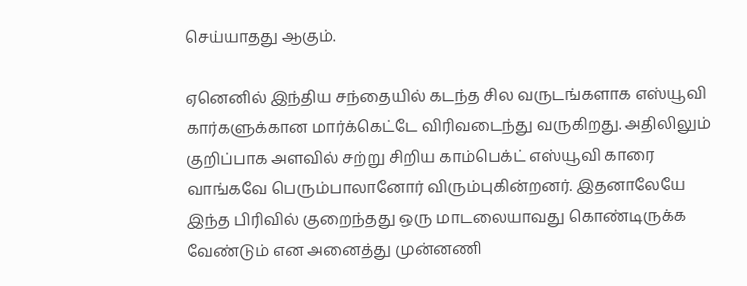செய்யாதது ஆகும்.

ஏனெனில் இந்திய சந்தையில் கடந்த சில வருடங்களாக எஸ்யூவி கார்களுக்கான மார்க்கெட்டே விரிவடைந்து வருகிறது. அதிலிலும் குறிப்பாக அளவில் சற்று சிறிய காம்பெக்ட் எஸ்யூவி காரை வாங்கவே பெரும்பாலானோர் விரும்புகின்றனர். இதனாலேயே இந்த பிரிவில் குறைந்தது ஒரு மாடலையாவது கொண்டிருக்க வேண்டும் என அனைத்து முன்னணி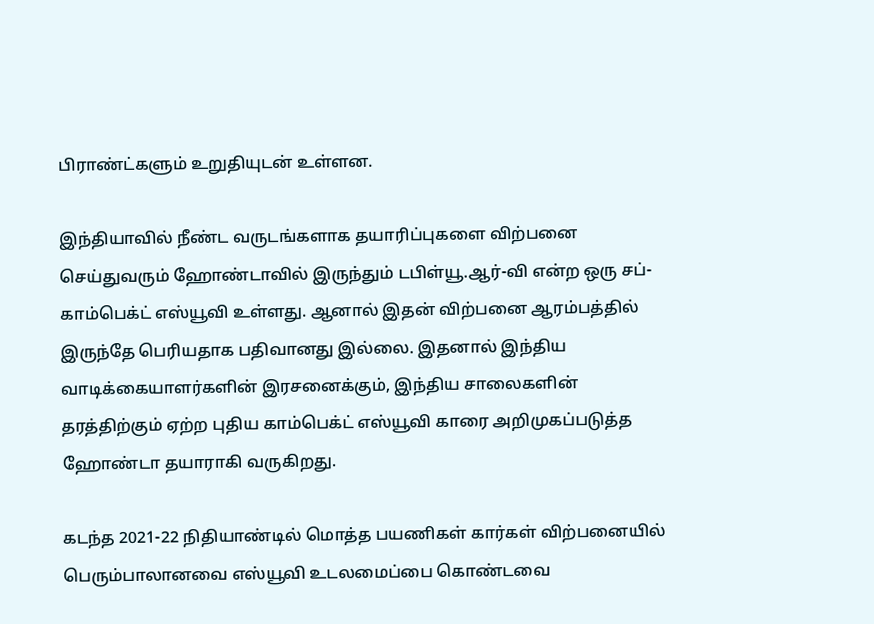பிராண்ட்களும் உறுதியுடன் உள்ளன.

இந்தியாவில் நீண்ட வருடங்களாக தயாரிப்புகளை விற்பனை செய்துவரும் ஹோண்டாவில் இருந்தும் டபிள்யூ.ஆர்-வி என்ற ஒரு சப்-காம்பெக்ட் எஸ்யூவி உள்ளது. ஆனால் இதன் விற்பனை ஆரம்பத்தில் இருந்தே பெரியதாக பதிவானது இல்லை. இதனால் இந்திய வாடிக்கையாளர்களின் இரசனைக்கும், இந்திய சாலைகளின் தரத்திற்கும் ஏற்ற புதிய காம்பெக்ட் எஸ்யூவி காரை அறிமுகப்படுத்த ஹோண்டா தயாராகி வருகிறது.

கடந்த 2021-22 நிதியாண்டில் மொத்த பயணிகள் கார்கள் விற்பனையில் பெரும்பாலானவை எஸ்யூவி உடலமைப்பை கொண்டவை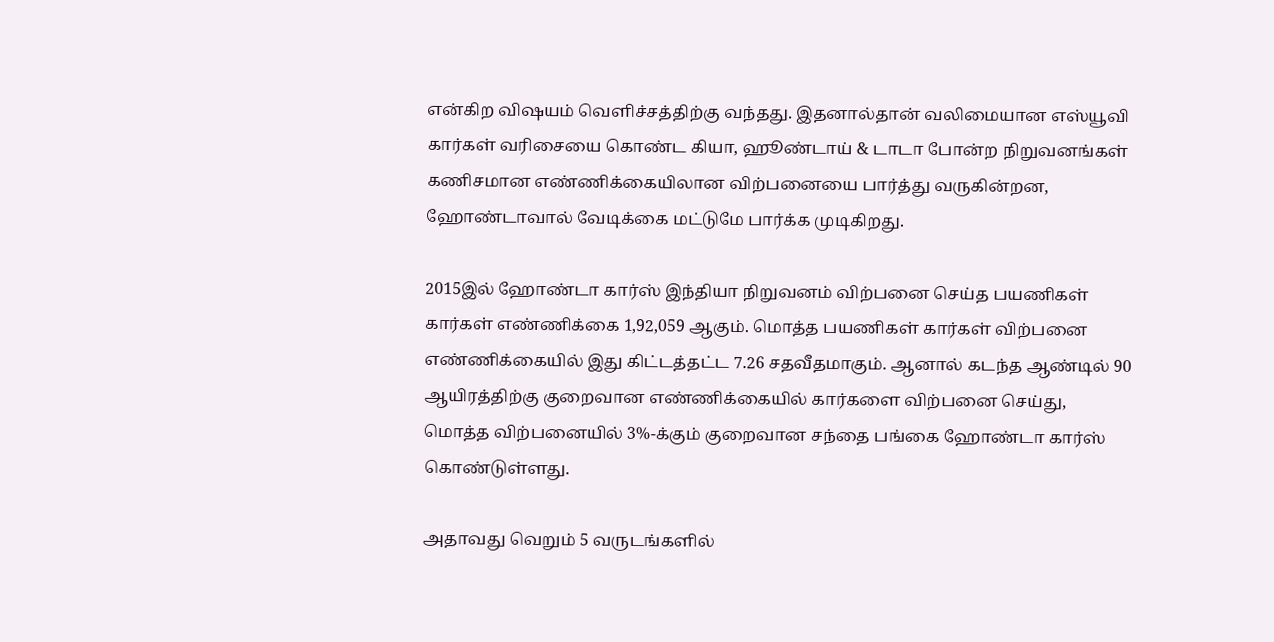என்கிற விஷயம் வெளிச்சத்திற்கு வந்தது. இதனால்தான் வலிமையான எஸ்யூவி கார்கள் வரிசையை கொண்ட கியா, ஹூண்டாய் & டாடா போன்ற நிறுவனங்கள் கணிசமான எண்ணிக்கையிலான விற்பனையை பார்த்து வருகின்றன, ஹோண்டாவால் வேடிக்கை மட்டுமே பார்க்க முடிகிறது.

2015இல் ஹோண்டா கார்ஸ் இந்தியா நிறுவனம் விற்பனை செய்த பயணிகள் கார்கள் எண்ணிக்கை 1,92,059 ஆகும். மொத்த பயணிகள் கார்கள் விற்பனை எண்ணிக்கையில் இது கிட்டத்தட்ட 7.26 சதவீதமாகும். ஆனால் கடந்த ஆண்டில் 90 ஆயிரத்திற்கு குறைவான எண்ணிக்கையில் கார்களை விற்பனை செய்து, மொத்த விற்பனையில் 3%-க்கும் குறைவான சந்தை பங்கை ஹோண்டா கார்ஸ் கொண்டுள்ளது.

அதாவது வெறும் 5 வருடங்களில்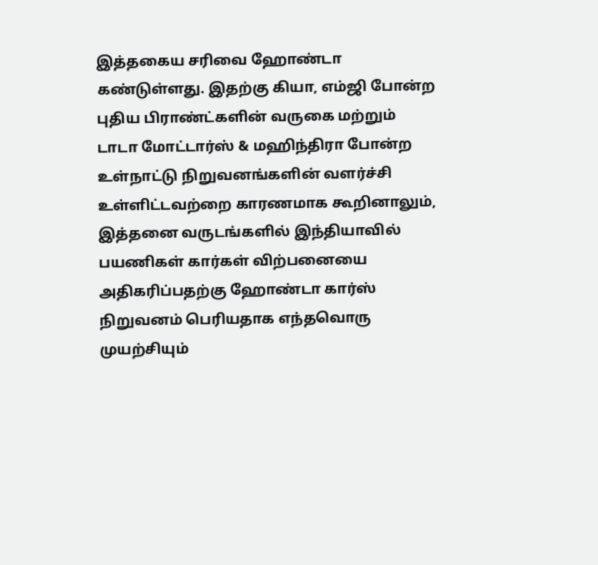இத்தகைய சரிவை ஹோண்டா கண்டுள்ளது. இதற்கு கியா, எம்ஜி போன்ற புதிய பிராண்ட்களின் வருகை மற்றும் டாடா மோட்டார்ஸ் & மஹிந்திரா போன்ற உள்நாட்டு நிறுவனங்களின் வளர்ச்சி உள்ளிட்டவற்றை காரணமாக கூறினாலும், இத்தனை வருடங்களில் இந்தியாவில் பயணிகள் கார்கள் விற்பனையை அதிகரிப்பதற்கு ஹோண்டா கார்ஸ் நிறுவனம் பெரியதாக எந்தவொரு முயற்சியும்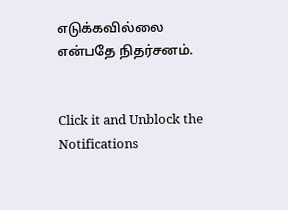எடுக்கவில்லை என்பதே நிதர்சனம்.


Click it and Unblock the Notifications